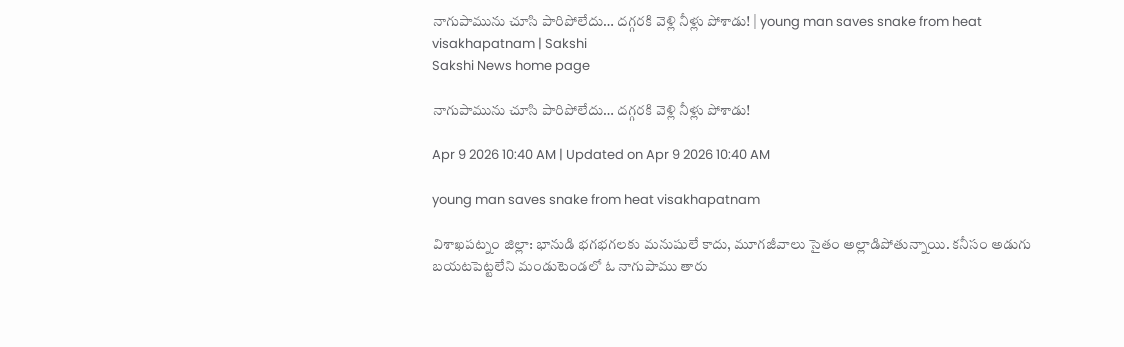నాగుపామును చూసి పారిపోలేదు… దగ్గరకి వెళ్లి నీళ్లు పోశాడు! | young man saves snake from heat visakhapatnam | Sakshi
Sakshi News home page

నాగుపామును చూసి పారిపోలేదు… దగ్గరకి వెళ్లి నీళ్లు పోశాడు!

Apr 9 2026 10:40 AM | Updated on Apr 9 2026 10:40 AM

young man saves snake from heat visakhapatnam

విశాఖపట్నం జిల్లా: భానుడి భగభగలకు మనుషులే కాదు, మూగజీవాలు సైతం అల్లాడిపోతున్నాయి. కనీసం అడుగు బయటపెట్టలేని మండుటెండలో ఓ నాగుపాము తారు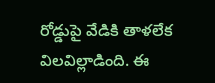రోడ్డుపై వేడికి తాళలేక విలవిల్లాడింది. ఈ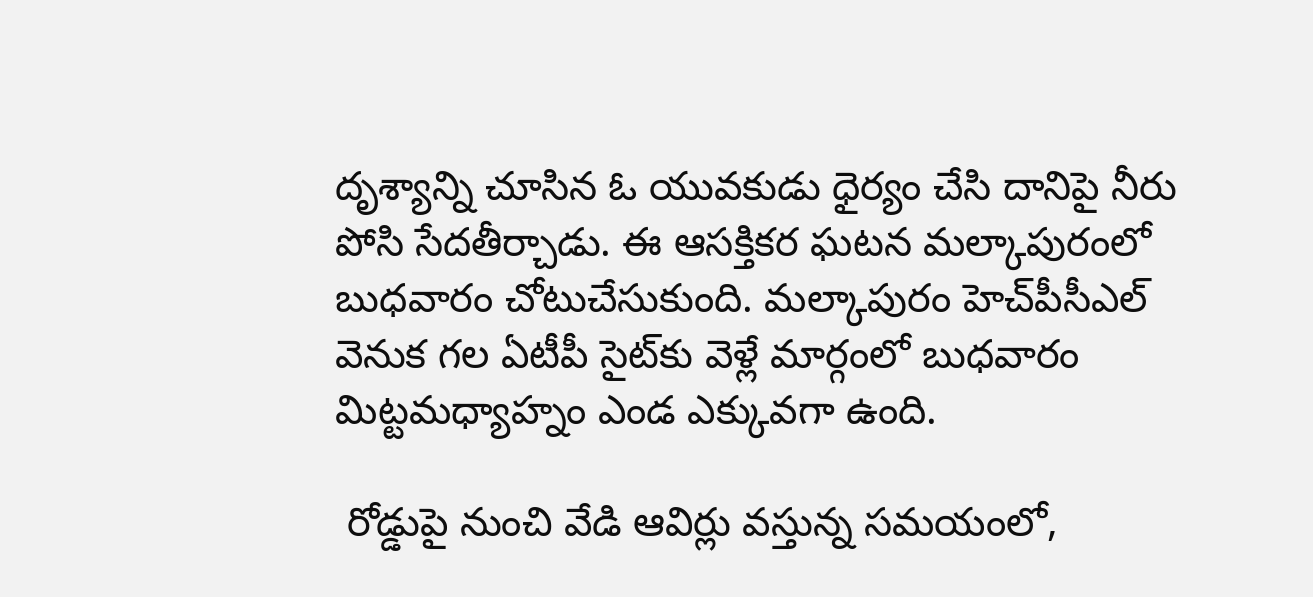దృశ్యాన్ని చూసిన ఓ యువకుడు ధైర్యం చేసి దానిపై నీరు పోసి సేదతీర్చాడు. ఈ ఆసక్తికర ఘటన మల్కాపురంలో బుధవారం చోటుచేసుకుంది. మల్కాపురం హెచ్‌పీసీఎల్‌ వెనుక గల ఏటీపీ సైట్‌కు వెళ్లే మార్గంలో బుధవారం మిట్టమధ్యాహ్నం ఎండ ఎక్కువగా ఉంది.

 రోడ్డుపై నుంచి వేడి ఆవిర్లు వస్తున్న సమయంలో,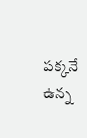పక్కనే ఉన్న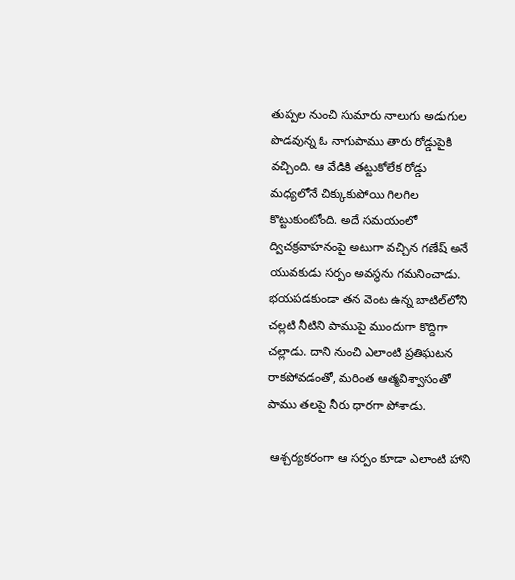తుప్పల నుంచి సుమారు నాలుగు అడుగుల పొడవున్న ఓ నాగుపాము తారు రోడ్డుపైకి వచ్చింది. ఆ వేడికి తట్టుకోలేక రోడ్డు మధ్యలోనే చిక్కుకుపోయి గిలగిల కొట్టుకుంటోంది. అదే సమయంలో ద్విచక్రవాహనంపై అటుగా వచ్చిన గణేష్‌ అనే యువకుడు సర్పం అవస్థను గమనించాడు. భయపడకుండా తన వెంట ఉన్న బాటిల్‌లోని చల్లటి నీటిని పాముపై ముందుగా కొద్దిగా చల్లాడు. దాని నుంచి ఎలాంటి ప్రతిఘటన రాకపోవడంతో, మరింత ఆత్మవిశ్వాసంతో పాము తలపై నీరు ధారగా పోశాడు.

 ఆశ్చర్యకరంగా ఆ సర్పం కూడా ఎలాంటి హాని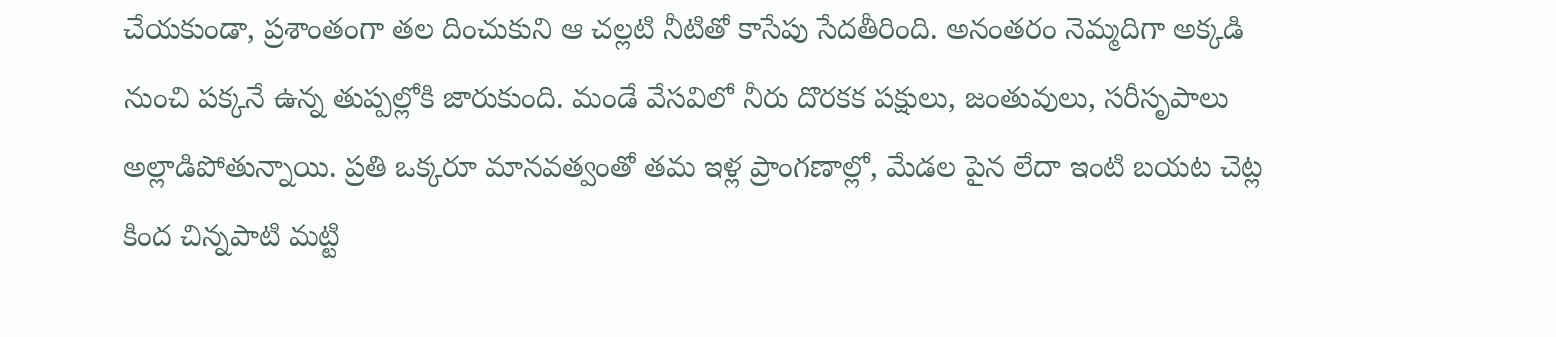చేయకుండా, ప్రశాంతంగా తల దించుకుని ఆ చల్లటి నీటితో కాసేపు సేదతీరింది. అనంతరం నెమ్మదిగా అక్కడి నుంచి పక్కనే ఉన్న తుప్పల్లోకి జారుకుంది. మండే వేసవిలో నీరు దొరకక పక్షులు, జంతువులు, సరీసృపాలు అల్లాడిపోతున్నాయి. ప్రతి ఒక్కరూ మానవత్వంతో తమ ఇళ్ల ప్రాంగణాల్లో, మేడల పైన లేదా ఇంటి బయట చెట్ల కింద చిన్నపాటి మట్టి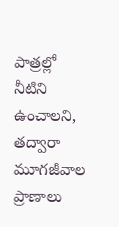పాత్రల్లో నీటిని ఉంచాలని, తద్వారా మూగజీవాల ప్రాణాలు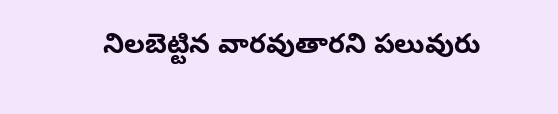నిలబెట్టిన వారవుతారని పలువురు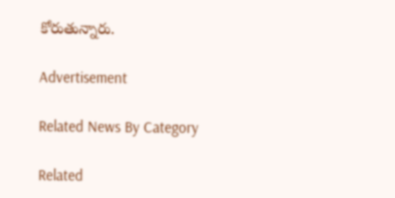కోరుతున్నారు.

Advertisement

Related News By Category

Related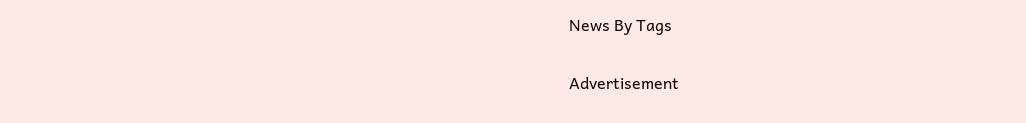News By Tags

Advertisement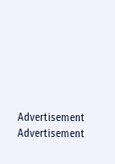Advertisement
Advertisement